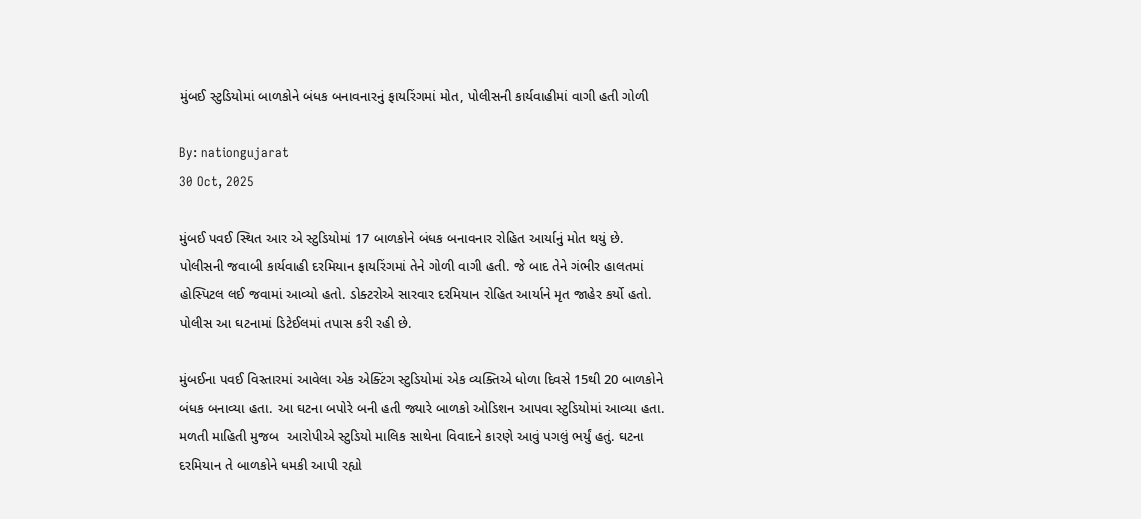મુંબઈ સ્ટુડિયોમાં બાળકોને બંધક બનાવનારનું ફાયરિંગમાં મોત, પોલીસની કાર્યવાહીમાં વાગી હતી ગોળી

By: nationgujarat
30 Oct, 2025

મુંબઈ પવઈ સ્થિત આર એ સ્ટુડિયોમાં 17 બાળકોને બંધક બનાવનાર રોહિત આર્યાનું મોત થયું છે. પોલીસની જવાબી કાર્યવાહી દરમિયાન ફાયરિંગમાં તેને ગોળી વાગી હતી. જે બાદ તેને ગંભીર હાલતમાં હોસ્પિટલ લઈ જવામાં આવ્યો હતો. ડોક્ટરોએ સારવાર દરમિયાન રોહિત આર્યાને મૃત જાહેર કર્યો હતો. પોલીસ આ ઘટનામાં ડિટેઈલમાં તપાસ કરી રહી છે.

મુંબઈના પવઈ વિસ્તારમાં આવેલા એક એક્ટિંગ સ્ટુડિયોમાં એક વ્યક્તિએ ધોળા દિવસે 15થી 20 બાળકોને બંધક બનાવ્યા હતા. આ ઘટના બપોરે બની હતી જ્યારે બાળકો ઓડિશન આપવા સ્ટુડિયોમાં આવ્યા હતા. મળતી માહિતી મુજબ  આરોપીએ સ્ટુડિયો માલિક સાથેના વિવાદને કારણે આવું પગલું ભર્યું હતું. ઘટના દરમિયાન તે બાળકોને ધમકી આપી રહ્યો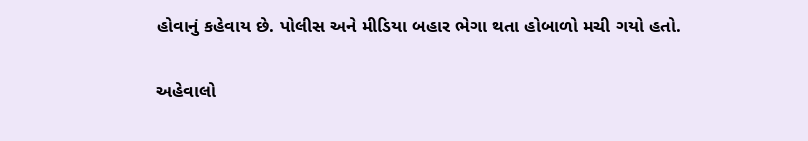હોવાનું કહેવાય છે. પોલીસ અને મીડિયા બહાર ભેગા થતા હોબાળો મચી ગયો હતો.

અહેવાલો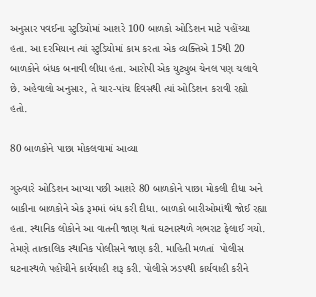અનુસાર પવઈના સ્ટુડિયોમાં આશરે 100 બાળકો ઓડિશન માટે પહોંચ્યા હતા. આ દરમિયાન ત્યાં સ્ટુડિયોમાં કામ કરતા એક વ્યક્તિએ 15થી 20 બાળકોને બંધક બનાવી લીધા હતા. આરોપી એક યુટ્યુબ ચેનલ પણ ચલાવે છે. અહેવાલો અનુસાર, તે ચાર-પાંચ દિવસથી ત્યાં ઓડિશન કરાવી રહ્યો હતો.

80 બાળકોને પાછા મોકલવામાં આવ્યા

ગુરુવારે ઓડિશન આપ્યા પછી આશરે 80 બાળકોને પાછા મોકલી દીધા અને બાકીના બાળકોને એક રૂમમાં બંધ કરી દીધા. બાળકો બારીઓમાંથી જોઈ રહ્યા હતા. સ્થાનિક લોકોને આ વાતની જાણ થતાં ઘટનાસ્થળે ગભરાટ ફેલાઈ ગયો. તેમણે તાત્કાલિક સ્થાનિક પોલીસને જાણ કરી. માહિતી મળતાં  પોલીસ ઘટનાસ્થળે પહોંચીને કાર્યવાહી શરૂ કરી. પોલીસે ઝડપથી કાર્યવાહી કરીને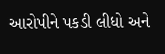આરોપીને પકડી લીધો અને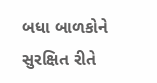બધા બાળકોને સુરક્ષિત રીતે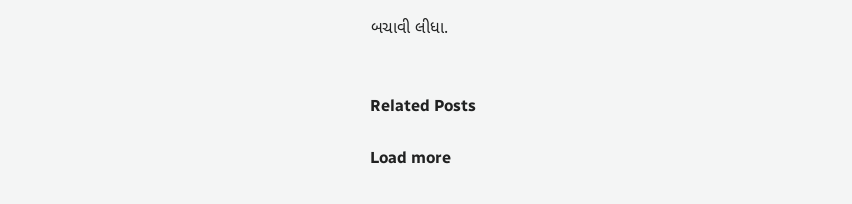બચાવી લીધા.


Related Posts

Load more